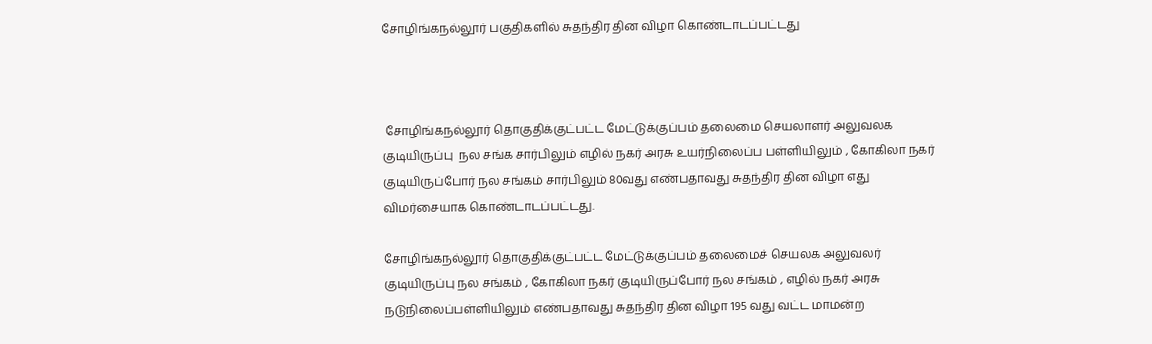சோழிங்கநல்லூர் பகுதிகளில் சுதந்திர தின விழா கொண்டாடப்பட்டது



 சோழிங்கநல்லூர் தொகுதிக்குட்பட்ட மேட்டுக்குப்பம் தலைமை செயலாளர் அலுவலக குடியிருப்பு  நல சங்க சார்பிலும் எழில் நகர் அரசு உயர்நிலைப்ப பள்ளியிலும் , கோகிலா நகர் குடியிருப்போர் நல சங்கம் சார்பிலும் 80வது எண்பதாவது சுதந்திர தின விழா எது விமர்சையாக கொண்டாடப்பட்டது.

சோழிங்கநல்லூர் தொகுதிக்குட்பட்ட மேட்டுக்குப்பம் தலைமைச் செயலக அலுவலர் குடியிருப்பு நல சங்கம் , கோகிலா நகர் குடியிருப்போர் நல சங்கம் , எழில் நகர் அரசு நடுநிலைப்பள்ளியிலும் எண்பதாவது சுதந்திர தின விழா 195 வது வட்ட மாமன்ற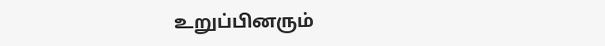உறுப்பினரும்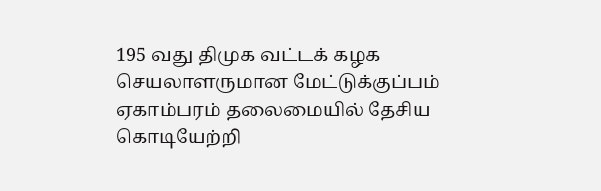195 வது திமுக வட்டக் கழக  செயலாளருமான மேட்டுக்குப்பம் ஏகாம்பரம் தலைமையில் தேசிய கொடியேற்றி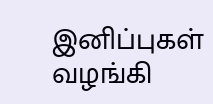இனிப்புகள் வழங்கி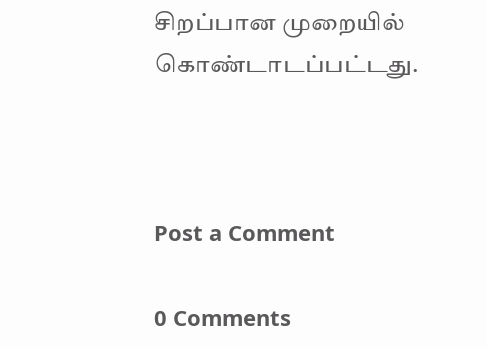சிறப்பான முறையில் கொண்டாடப்பட்டது.



Post a Comment

0 Comments